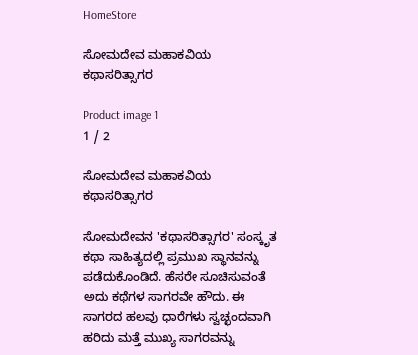HomeStore

ಸೋಮದೇವ ಮಹಾಕವಿಯ ಕಥಾಸರಿತ್ಸಾಗರ

Product image 1
1 / 2

ಸೋಮದೇವ ಮಹಾಕವಿಯ ಕಥಾಸರಿತ್ಸಾಗರ

ಸೋಮದೇವನ 'ಕಥಾಸರಿತ್ಸಾಗರ' ಸಂಸ್ಕೃತ ಕಥಾ ಸಾಹಿತ್ಯದಲ್ಲಿ ಪ್ರಮುಖ ಸ್ಥಾನವನ್ನು ಪಡೆದುಕೊಂಡಿದೆ. ಹೆಸರೇ ಸೂಚಿಸುವಂತೆ ಅದು ಕಥೆಗಳ ಸಾಗರವೇ ಹೌದು. ಈ ಸಾಗರದ ಹಲವು ಧಾರೆಗಳು ಸ್ವಚ್ಛಂದವಾಗಿ ಹರಿದು ಮತ್ತೆ ಮುಖ್ಯ ಸಾಗರವನ್ನು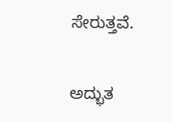ಸೇರುತ್ತವೆ.

ಅದ್ಭುತ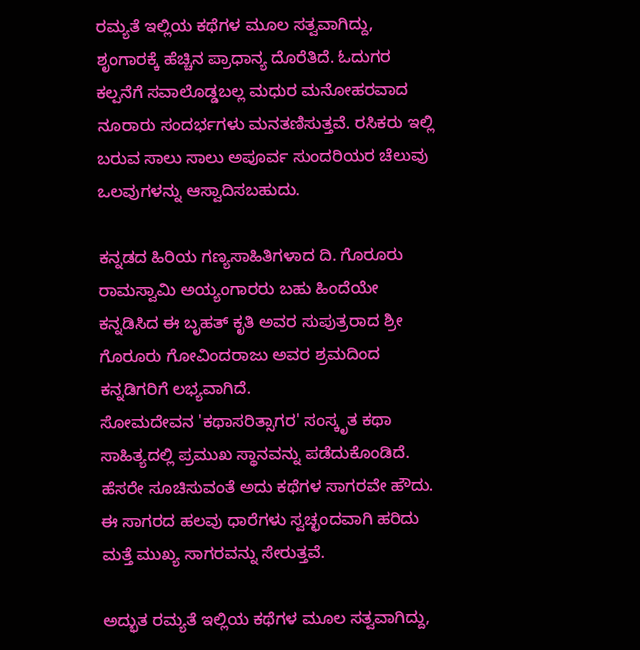ರಮ್ಯತೆ ಇಲ್ಲಿಯ ಕಥೆಗಳ ಮೂಲ ಸತ್ವವಾಗಿದ್ದು, ಶೃಂಗಾರಕ್ಕೆ ಹೆಚ್ಚಿನ ಪ್ರಾಧಾನ್ಯ ದೊರೆತಿದೆ. ಓದುಗರ ಕಲ್ಪನೆಗೆ ಸವಾಲೊಡ್ಡಬಲ್ಲ ಮಧುರ ಮನೋಹರವಾದ ನೂರಾರು ಸಂದರ್ಭಗಳು ಮನತಣಿಸುತ್ತವೆ. ರಸಿಕರು ಇಲ್ಲಿ ಬರುವ ಸಾಲು ಸಾಲು ಅಪೂರ್ವ ಸುಂದರಿಯರ ಚೆಲುವು ಒಲವುಗಳನ್ನು ಆಸ್ವಾದಿಸಬಹುದು.

ಕನ್ನಡದ ಹಿರಿಯ ಗಣ್ಯಸಾಹಿತಿಗಳಾದ ದಿ. ಗೊರೂರು ರಾಮಸ್ವಾಮಿ ಅಯ್ಯಂಗಾರರು ಬಹು ಹಿಂದೆಯೇ ಕನ್ನಡಿಸಿದ ಈ ಬೃಹತ್ ಕೃತಿ ಅವರ ಸುಪುತ್ರರಾದ ಶ್ರೀ ಗೊರೂರು ಗೋವಿಂದರಾಜು ಅವರ ಶ್ರಮದಿಂದ ಕನ್ನಡಿಗರಿಗೆ ಲಭ್ಯವಾಗಿದೆ.
ಸೋಮದೇವನ 'ಕಥಾಸರಿತ್ಸಾಗರ' ಸಂಸ್ಕೃತ ಕಥಾ ಸಾಹಿತ್ಯದಲ್ಲಿ ಪ್ರಮುಖ ಸ್ಥಾನವನ್ನು ಪಡೆದುಕೊಂಡಿದೆ. ಹೆಸರೇ ಸೂಚಿಸುವಂತೆ ಅದು ಕಥೆಗಳ ಸಾಗರವೇ ಹೌದು. ಈ ಸಾಗರದ ಹಲವು ಧಾರೆಗಳು ಸ್ವಚ್ಛಂದವಾಗಿ ಹರಿದು ಮತ್ತೆ ಮುಖ್ಯ ಸಾಗರವನ್ನು ಸೇರುತ್ತವೆ.

ಅದ್ಭುತ ರಮ್ಯತೆ ಇಲ್ಲಿಯ ಕಥೆಗಳ ಮೂಲ ಸತ್ವವಾಗಿದ್ದು,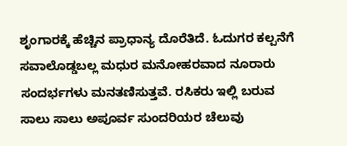ಶೃಂಗಾರಕ್ಕೆ ಹೆಚ್ಚಿನ ಪ್ರಾಧಾನ್ಯ ದೊರೆತಿದೆ. ಓದುಗರ ಕಲ್ಪನೆಗೆ ಸವಾಲೊಡ್ಡಬಲ್ಲ ಮಧುರ ಮನೋಹರವಾದ ನೂರಾರು ಸಂದರ್ಭಗಳು ಮನತಣಿಸುತ್ತವೆ. ರಸಿಕರು ಇಲ್ಲಿ ಬರುವ ಸಾಲು ಸಾಲು ಅಪೂರ್ವ ಸುಂದರಿಯರ ಚೆಲುವು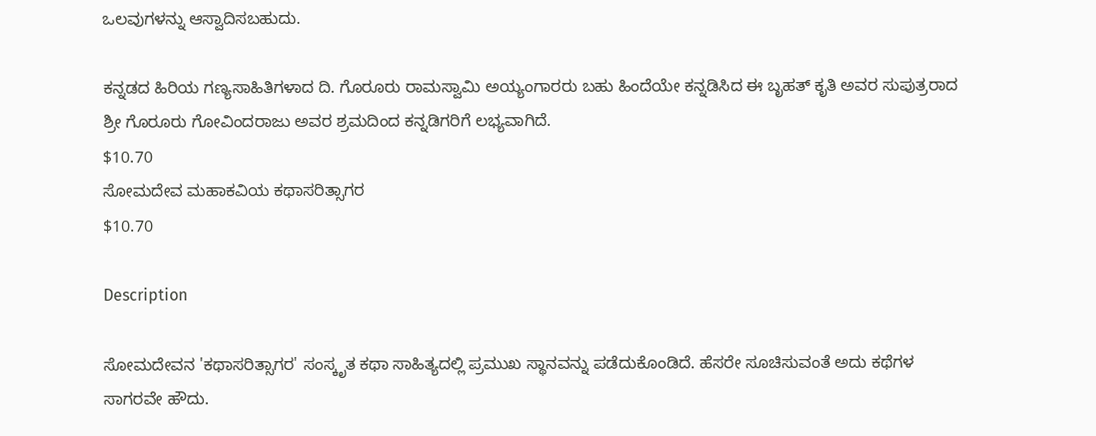ಒಲವುಗಳನ್ನು ಆಸ್ವಾದಿಸಬಹುದು.

ಕನ್ನಡದ ಹಿರಿಯ ಗಣ್ಯಸಾಹಿತಿಗಳಾದ ದಿ. ಗೊರೂರು ರಾಮಸ್ವಾಮಿ ಅಯ್ಯಂಗಾರರು ಬಹು ಹಿಂದೆಯೇ ಕನ್ನಡಿಸಿದ ಈ ಬೃಹತ್ ಕೃತಿ ಅವರ ಸುಪುತ್ರರಾದ ಶ್ರೀ ಗೊರೂರು ಗೋವಿಂದರಾಜು ಅವರ ಶ್ರಮದಿಂದ ಕನ್ನಡಿಗರಿಗೆ ಲಭ್ಯವಾಗಿದೆ.
$10.70
ಸೋಮದೇವ ಮಹಾಕವಿಯ ಕಥಾಸರಿತ್ಸಾಗರ
$10.70

Description

ಸೋಮದೇವನ 'ಕಥಾಸರಿತ್ಸಾಗರ' ಸಂಸ್ಕೃತ ಕಥಾ ಸಾಹಿತ್ಯದಲ್ಲಿ ಪ್ರಮುಖ ಸ್ಥಾನವನ್ನು ಪಡೆದುಕೊಂಡಿದೆ. ಹೆಸರೇ ಸೂಚಿಸುವಂತೆ ಅದು ಕಥೆಗಳ ಸಾಗರವೇ ಹೌದು.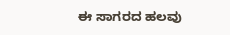ಈ ಸಾಗರದ ಹಲವು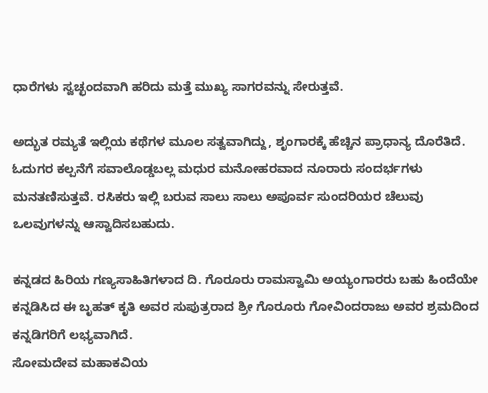ಧಾರೆಗಳು ಸ್ವಚ್ಛಂದವಾಗಿ ಹರಿದು ಮತ್ತೆ ಮುಖ್ಯ ಸಾಗರವನ್ನು ಸೇರುತ್ತವೆ.

ಅದ್ಭುತ ರಮ್ಯತೆ ಇಲ್ಲಿಯ ಕಥೆಗಳ ಮೂಲ ಸತ್ವವಾಗಿದ್ದು, ಶೃಂಗಾರಕ್ಕೆ ಹೆಚ್ಚಿನ ಪ್ರಾಧಾನ್ಯ ದೊರೆತಿದೆ. ಓದುಗರ ಕಲ್ಪನೆಗೆ ಸವಾಲೊಡ್ಡಬಲ್ಲ ಮಧುರ ಮನೋಹರವಾದ ನೂರಾರು ಸಂದರ್ಭಗಳು ಮನತಣಿಸುತ್ತವೆ. ರಸಿಕರು ಇಲ್ಲಿ ಬರುವ ಸಾಲು ಸಾಲು ಅಪೂರ್ವ ಸುಂದರಿಯರ ಚೆಲುವು ಒಲವುಗಳನ್ನು ಆಸ್ವಾದಿಸಬಹುದು.

ಕನ್ನಡದ ಹಿರಿಯ ಗಣ್ಯಸಾಹಿತಿಗಳಾದ ದಿ. ಗೊರೂರು ರಾಮಸ್ವಾಮಿ ಅಯ್ಯಂಗಾರರು ಬಹು ಹಿಂದೆಯೇ ಕನ್ನಡಿಸಿದ ಈ ಬೃಹತ್ ಕೃತಿ ಅವರ ಸುಪುತ್ರರಾದ ಶ್ರೀ ಗೊರೂರು ಗೋವಿಂದರಾಜು ಅವರ ಶ್ರಮದಿಂದ ಕನ್ನಡಿಗರಿಗೆ ಲಭ್ಯವಾಗಿದೆ.
ಸೋಮದೇವ ಮಹಾಕವಿಯ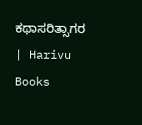ಕಥಾಸರಿತ್ಸಾಗರ | Harivu Books